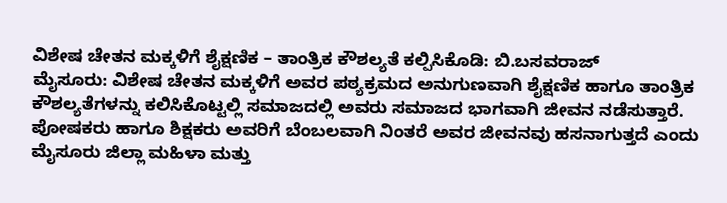ವಿಶೇಷ ಚೇತನ ಮಕ್ಕಳಿಗೆ ಶೈಕ್ಷಣಿಕ – ತಾಂತ್ರಿಕ ಕೌಶಲ್ಯತೆ ಕಲ್ಪಿಸಿಕೊಡಿ: ಬಿ.ಬಸವರಾಜ್
ಮೈಸೂರು: ವಿಶೇಷ ಚೇತನ ಮಕ್ಕಳಿಗೆ ಅವರ ಪಠ್ಯಕ್ರಮದ ಅನುಗುಣವಾಗಿ ಶೈಕ್ಷಣಿಕ ಹಾಗೂ ತಾಂತ್ರಿಕ ಕೌಶಲ್ಯತೆಗಳನ್ನು ಕಲಿಸಿಕೊಟ್ಟಲ್ಲಿ ಸಮಾಜದಲ್ಲಿ ಅವರು ಸಮಾಜದ ಭಾಗವಾಗಿ ಜೀವನ ನಡೆಸುತ್ತಾರೆ. ಪೋಷಕರು ಹಾಗೂ ಶಿಕ್ಷಕರು ಅವರಿಗೆ ಬೆಂಬಲವಾಗಿ ನಿಂತರೆ ಅವರ ಜೀವನವು ಹಸನಾಗುತ್ತದೆ ಎಂದು ಮೈಸೂರು ಜಿಲ್ಲಾ ಮಹಿಳಾ ಮತ್ತು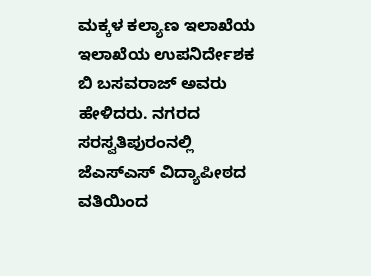ಮಕ್ಕಳ ಕಲ್ಯಾಣ ಇಲಾಖೆಯ ಇಲಾಖೆಯ ಉಪನಿರ್ದೇಶಕ ಬಿ ಬಸವರಾಜ್ ಅವರು ಹೇಳಿದರು. ನಗರದ ಸರಸ್ವತಿಪುರಂನಲ್ಲಿ ಜೆಎಸ್ಎಸ್ ವಿದ್ಯಾಪೀಠದ ವತಿಯಿಂದ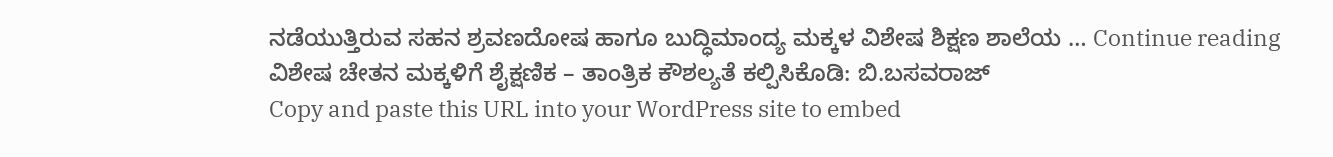ನಡೆಯುತ್ತಿರುವ ಸಹನ ಶ್ರವಣದೋಷ ಹಾಗೂ ಬುದ್ಧಿಮಾಂದ್ಯ ಮಕ್ಕಳ ವಿಶೇಷ ಶಿಕ್ಷಣ ಶಾಲೆಯ … Continue reading ವಿಶೇಷ ಚೇತನ ಮಕ್ಕಳಿಗೆ ಶೈಕ್ಷಣಿಕ – ತಾಂತ್ರಿಕ ಕೌಶಲ್ಯತೆ ಕಲ್ಪಿಸಿಕೊಡಿ: ಬಿ.ಬಸವರಾಜ್
Copy and paste this URL into your WordPress site to embed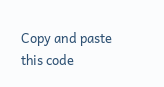Copy and paste this code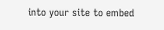into your site to embed